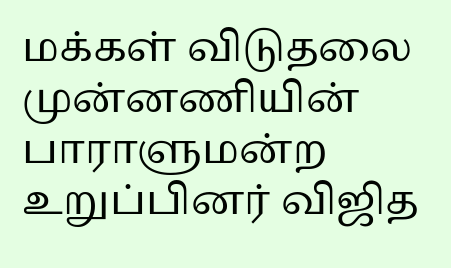மக்கள் விடுதலை முன்னணியின் பாராளுமன்ற உறுப்பினர் விஜித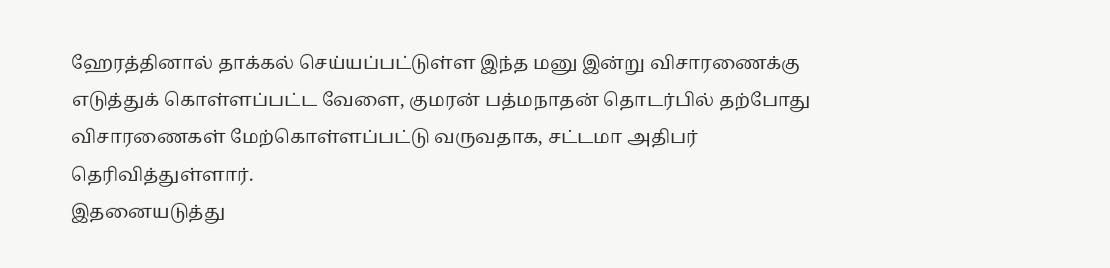ஹேரத்தினால் தாக்கல் செய்யப்பட்டுள்ள இந்த மனு இன்று விசாரணைக்கு எடுத்துக் கொள்ளப்பட்ட வேளை, குமரன் பத்மநாதன் தொடர்பில் தற்போது விசாரணைகள் மேற்கொள்ளப்பட்டு வருவதாக, சட்டமா அதிபர் தெரிவித்துள்ளார்.
இதனையடுத்து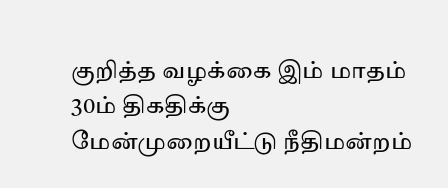குறித்த வழக்கை இம் மாதம் 30ம் திகதிக்கு மேன்முறையீட்டு நீதிமன்றம்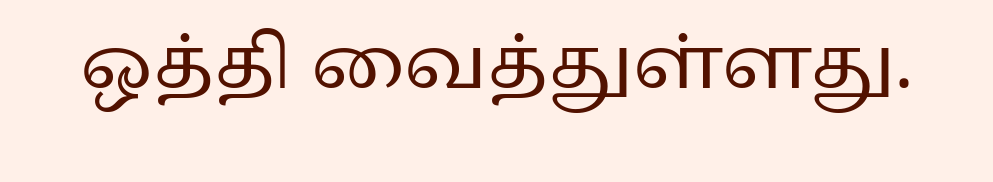ஒத்தி வைத்துள்ளது.